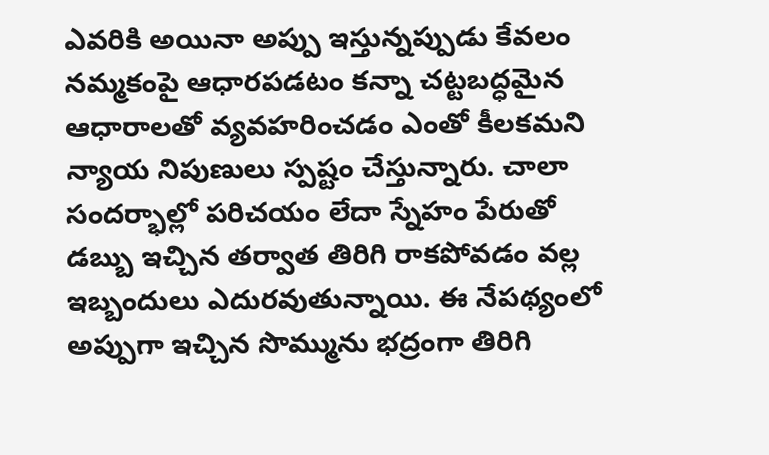ఎవరికి అయినా అప్పు ఇస్తున్నప్పుడు కేవలం నమ్మకంపై ఆధారపడటం కన్నా చట్టబద్ధమైన ఆధారాలతో వ్యవహరించడం ఎంతో కీలకమని న్యాయ నిపుణులు స్పష్టం చేస్తున్నారు. చాలా సందర్భాల్లో పరిచయం లేదా స్నేహం పేరుతో డబ్బు ఇచ్చిన తర్వాత తిరిగి రాకపోవడం వల్ల ఇబ్బందులు ఎదురవుతున్నాయి. ఈ నేపథ్యంలో అప్పుగా ఇచ్చిన సొమ్మును భద్రంగా తిరిగి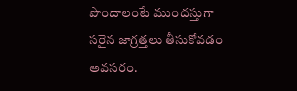పొందాలంటే ముందస్తుగా సరైన జాగ్రత్తలు తీసుకోవడం అవసరం.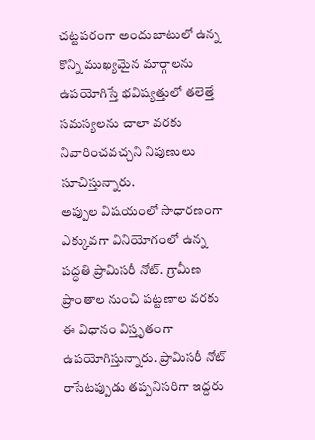చట్టపరంగా అందుబాటులో ఉన్న కొన్ని ముఖ్యమైన మార్గాలను ఉపయోగిస్తే భవిష్యత్తులో తలెత్తే సమస్యలను చాలా వరకు నివారించవచ్చని నిపుణులు సూచిస్తున్నారు.
అప్పుల విషయంలో సాధారణంగా ఎక్కువగా వినియోగంలో ఉన్న పద్ధతి ప్రామిసరీ నోట్. గ్రామీణ ప్రాంతాల నుంచి పట్టణాల వరకు ఈ విధానం విస్తృతంగా ఉపయోగిస్తున్నారు. ప్రామిసరీ నోట్ రాసేటప్పుడు తప్పనిసరిగా ఇద్దరు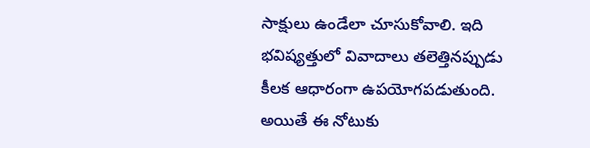సాక్షులు ఉండేలా చూసుకోవాలి. ఇది భవిష్యత్తులో వివాదాలు తలెత్తినప్పుడు కీలక ఆధారంగా ఉపయోగపడుతుంది. అయితే ఈ నోటుకు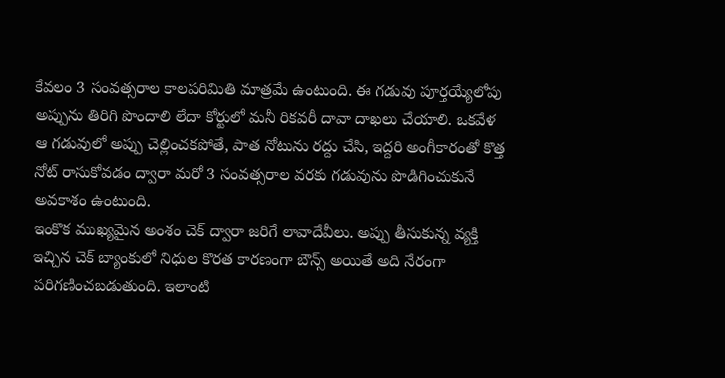కేవలం 3 సంవత్సరాల కాలపరిమితి మాత్రమే ఉంటుంది. ఈ గడువు పూర్తయ్యేలోపు అప్పును తిరిగి పొందాలి లేదా కోర్టులో మనీ రికవరీ దావా దాఖలు చేయాలి. ఒకవేళ ఆ గడువులో అప్పు చెల్లించకపోతే, పాత నోటును రద్దు చేసి, ఇద్దరి అంగీకారంతో కొత్త నోట్ రాసుకోవడం ద్వారా మరో 3 సంవత్సరాల వరకు గడువును పొడిగించుకునే అవకాశం ఉంటుంది.
ఇంకొక ముఖ్యమైన అంశం చెక్ ద్వారా జరిగే లావాదేవీలు. అప్పు తీసుకున్న వ్యక్తి ఇచ్చిన చెక్ బ్యాంకులో నిధుల కొరత కారణంగా బౌన్స్ అయితే అది నేరంగా పరిగణించబడుతుంది. ఇలాంటి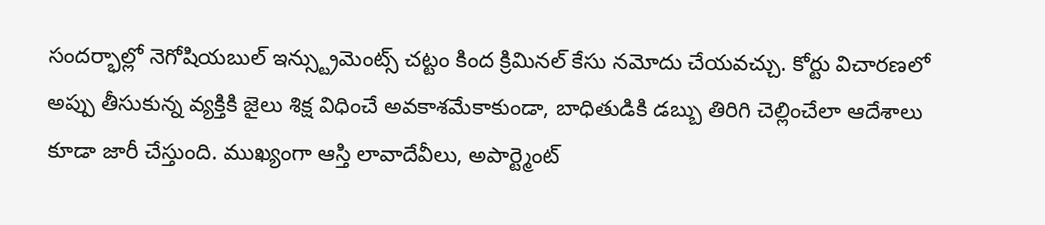సందర్భాల్లో నెగోషియబుల్ ఇన్స్ట్రుమెంట్స్ చట్టం కింద క్రిమినల్ కేసు నమోదు చేయవచ్చు. కోర్టు విచారణలో అప్పు తీసుకున్న వ్యక్తికి జైలు శిక్ష విధించే అవకాశమేకాకుండా, బాధితుడికి డబ్బు తిరిగి చెల్లించేలా ఆదేశాలు కూడా జారీ చేస్తుంది. ముఖ్యంగా ఆస్తి లావాదేవీలు, అపార్ట్మెంట్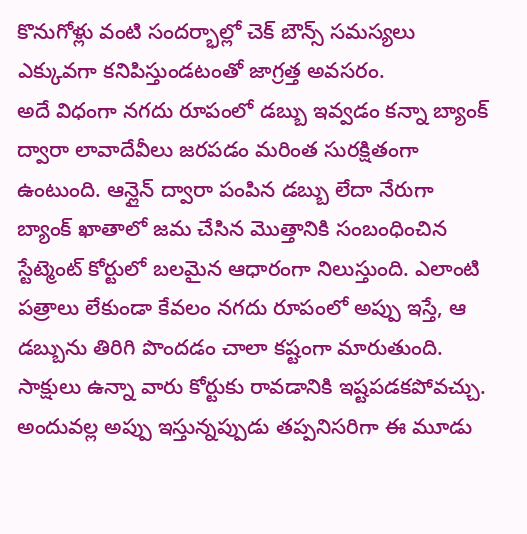కొనుగోళ్లు వంటి సందర్భాల్లో చెక్ బౌన్స్ సమస్యలు ఎక్కువగా కనిపిస్తుండటంతో జాగ్రత్త అవసరం.
అదే విధంగా నగదు రూపంలో డబ్బు ఇవ్వడం కన్నా బ్యాంక్ ద్వారా లావాదేవీలు జరపడం మరింత సురక్షితంగా ఉంటుంది. ఆన్లైన్ ద్వారా పంపిన డబ్బు లేదా నేరుగా బ్యాంక్ ఖాతాలో జమ చేసిన మొత్తానికి సంబంధించిన స్టేట్మెంట్ కోర్టులో బలమైన ఆధారంగా నిలుస్తుంది. ఎలాంటి పత్రాలు లేకుండా కేవలం నగదు రూపంలో అప్పు ఇస్తే, ఆ డబ్బును తిరిగి పొందడం చాలా కష్టంగా మారుతుంది. సాక్షులు ఉన్నా వారు కోర్టుకు రావడానికి ఇష్టపడకపోవచ్చు. అందువల్ల అప్పు ఇస్తున్నప్పుడు తప్పనిసరిగా ఈ మూడు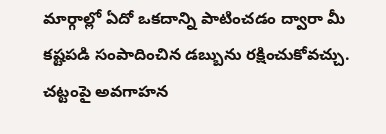మార్గాల్లో ఏదో ఒకదాన్ని పాటించడం ద్వారా మీ కష్టపడి సంపాదించిన డబ్బును రక్షించుకోవచ్చు. చట్టంపై అవగాహన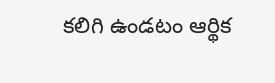కలిగి ఉండటం ఆర్థిక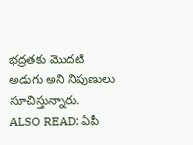భద్రతకు మొదటి అడుగు అని నిపుణులు సూచిస్తున్నారు.
ALSO READ: ఏపీ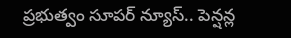ప్రభుత్వం సూపర్ న్యూస్.. పెన్షన్ల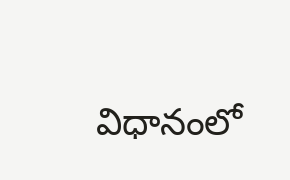విధానంలో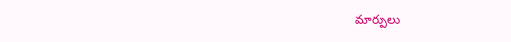మార్పులు